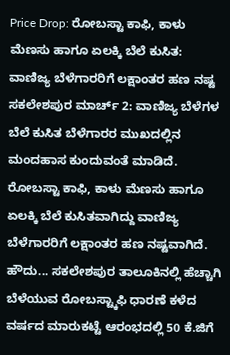Price Drop: ರೋಬಸ್ಟಾ ಕಾಫಿ, ಕಾಳು ಮೆಣಸು ಹಾಗೂ ಏಲಕ್ಕಿ ಬೆಲೆ ಕುಸಿತ: ವಾಣಿಜ್ಯ ಬೆಳೆಗಾರರಿಗೆ ಲಕ್ಷಾಂತರ ಹಣ ನಷ್ಟ
ಸಕಲೇಶಪುರ ಮಾರ್ಚ್ 2: ವಾಣಿಜ್ಯ ಬೆಳೆಗಳ ಬೆಲೆ ಕುಸಿತ ಬೆಳೆಗಾರರ ಮುಖದಲ್ಲಿನ ಮಂದಹಾಸ ಕುಂದುವಂತೆ ಮಾಡಿದೆ. ರೋಬಸ್ಟಾ ಕಾಫಿ, ಕಾಳು ಮೆಣಸು ಹಾಗೂ ಏಲಕ್ಕಿ ಬೆಲೆ ಕುಸಿತವಾಗಿದ್ದು ವಾಣಿಜ್ಯ ಬೆಳೆಗಾರರಿಗೆ ಲಕ್ಷಾಂತರ ಹಣ ನಷ್ಟವಾಗಿದೆ.
ಹೌದು... ಸಕಲೇಶಪುರ ತಾಲೂಕಿನಲ್ಲಿ ಹೆಚ್ಚಾಗಿ ಬೆಳೆಯುವ ರೋಬಸ್ಟ್ಕಾಫಿ ಧಾರಣೆ ಕಳೆದ ವರ್ಷದ ಮಾರುಕಟ್ಟೆ ಆರಂಭದಲ್ಲಿ 50 ಕೆ.ಜಿಗೆ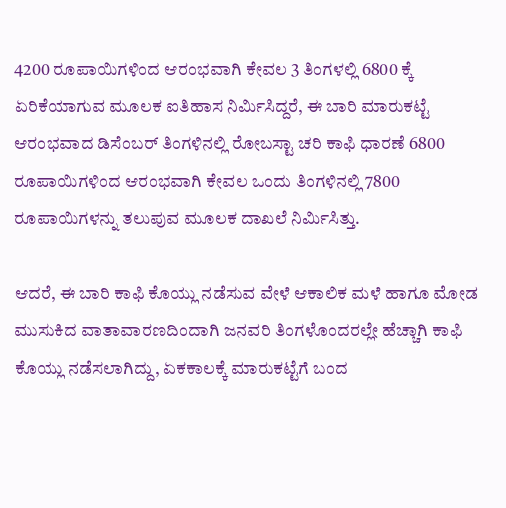4200 ರೂಪಾಯಿಗಳಿಂದ ಆರಂಭವಾಗಿ ಕೇವಲ 3 ತಿಂಗಳಲ್ಲಿ 6800 ಕ್ಕೆ ಏರಿಕೆಯಾಗುವ ಮೂಲಕ ಐತಿಹಾಸ ನಿರ್ಮಿಸಿದ್ದರೆ, ಈ ಬಾರಿ ಮಾರುಕಟ್ಟೆ ಆರಂಭವಾದ ಡಿಸೆಂಬರ್ ತಿಂಗಳಿನಲ್ಲಿ ರೋಬಸ್ಟಾ ಚರಿ ಕಾಫಿ ಧಾರಣೆ 6800 ರೂಪಾಯಿಗಳಿಂದ ಆರಂಭವಾಗಿ ಕೇವಲ ಒಂದು ತಿಂಗಳಿನಲ್ಲಿ 7800 ರೂಪಾಯಿಗಳನ್ನು ತಲುಪುವ ಮೂಲಕ ದಾಖಲೆ ನಿರ್ಮಿಸಿತ್ತು.

ಆದರೆ, ಈ ಬಾರಿ ಕಾಫಿ ಕೊಯ್ಲು ನಡೆಸುವ ವೇಳೆ ಆಕಾಲಿಕ ಮಳೆ ಹಾಗೂ ಮೋಡ ಮುಸುಕಿದ ವಾತಾವಾರಣದಿಂದಾಗಿ ಜನವರಿ ತಿಂಗಳೊಂದರಲ್ಲೇ ಹೆಚ್ಚಾಗಿ ಕಾಫಿ ಕೊಯ್ಲು ನಡೆಸಲಾಗಿದ್ದು, ಏಕಕಾಲಕ್ಕೆ ಮಾರುಕಟ್ಟೆಗೆ ಬಂದ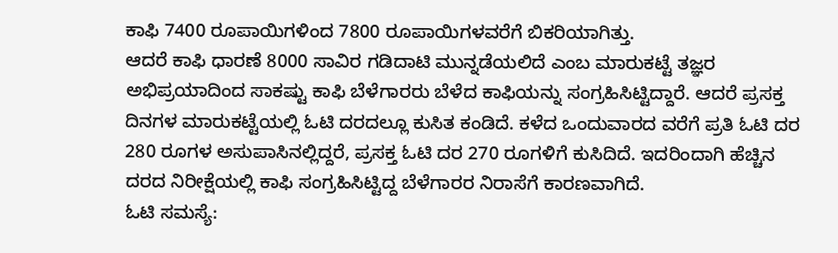ಕಾಫಿ 7400 ರೂಪಾಯಿಗಳಿಂದ 7800 ರೂಪಾಯಿಗಳವರೆಗೆ ಬಿಕರಿಯಾಗಿತ್ತು.
ಆದರೆ ಕಾಫಿ ಧಾರಣೆ 8000 ಸಾವಿರ ಗಡಿದಾಟಿ ಮುನ್ನಡೆಯಲಿದೆ ಎಂಬ ಮಾರುಕಟ್ಟೆ ತಜ್ಞರ ಅಭಿಪ್ರಯಾದಿಂದ ಸಾಕಷ್ಟು ಕಾಫಿ ಬೆಳೆಗಾರರು ಬೆಳೆದ ಕಾಫಿಯನ್ನು ಸಂಗ್ರಹಿಸಿಟ್ಟಿದ್ದಾರೆ. ಆದರೆ ಪ್ರಸಕ್ತ ದಿನಗಳ ಮಾರುಕಟ್ಟೆಯಲ್ಲಿ ಓಟಿ ದರದಲ್ಲೂ ಕುಸಿತ ಕಂಡಿದೆ. ಕಳೆದ ಒಂದುವಾರದ ವರೆಗೆ ಪ್ರತಿ ಓಟಿ ದರ 280 ರೂಗಳ ಅಸುಪಾಸಿನಲ್ಲಿದ್ದರೆ, ಪ್ರಸಕ್ತ ಓಟಿ ದರ 270 ರೂಗಳಿಗೆ ಕುಸಿದಿದೆ. ಇದರಿಂದಾಗಿ ಹೆಚ್ಚಿನ ದರದ ನಿರೀಕ್ಷೆಯಲ್ಲಿ ಕಾಫಿ ಸಂಗ್ರಹಿಸಿಟ್ಟಿದ್ದ ಬೆಳೆಗಾರರ ನಿರಾಸೆಗೆ ಕಾರಣವಾಗಿದೆ.
ಓಟಿ ಸಮಸ್ಯೆ: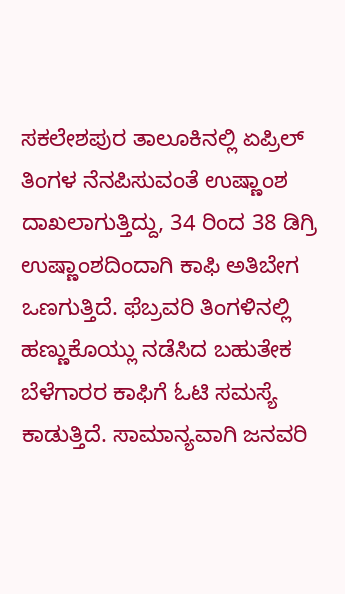ಸಕಲೇಶಪುರ ತಾಲೂಕಿನಲ್ಲಿ ಏಪ್ರಿಲ್ ತಿಂಗಳ ನೆನಪಿಸುವಂತೆ ಉಷ್ಣಾಂಶ ದಾಖಲಾಗುತ್ತಿದ್ದು, 34 ರಿಂದ 38 ಡಿಗ್ರಿ ಉಷ್ಣಾಂಶದಿಂದಾಗಿ ಕಾಫಿ ಅತಿಬೇಗ ಒಣಗುತ್ತಿದೆ. ಫೆಬ್ರವರಿ ತಿಂಗಳಿನಲ್ಲಿ ಹಣ್ಣುಕೊಯ್ಲು ನಡೆಸಿದ ಬಹುತೇಕ ಬೆಳೆಗಾರರ ಕಾಫಿಗೆ ಓಟಿ ಸಮಸ್ಯೆ ಕಾಡುತ್ತಿದೆ. ಸಾಮಾನ್ಯವಾಗಿ ಜನವರಿ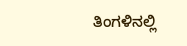ತಿಂಗಳಿನಲ್ಲಿ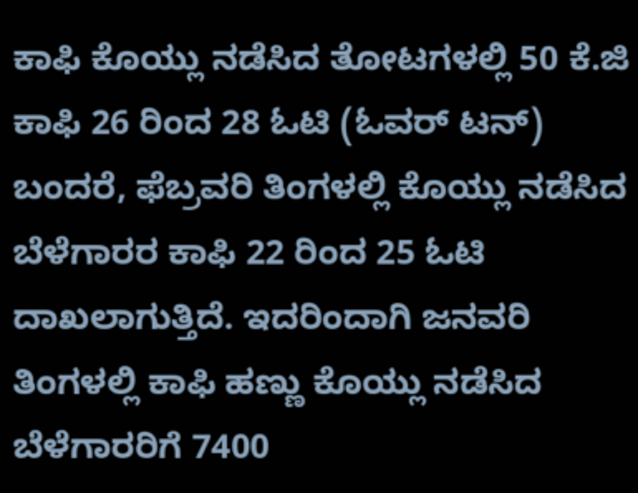ಕಾಫಿ ಕೊಯ್ಲು ನಡೆಸಿದ ತೋಟಗಳಲ್ಲಿ 50 ಕೆ.ಜಿ ಕಾಫಿ 26 ರಿಂದ 28 ಓಟಿ (ಓವರ್ ಟನ್) ಬಂದರೆ, ಫೆಬ್ರವರಿ ತಿಂಗಳಲ್ಲಿ ಕೊಯ್ಲು ನಡೆಸಿದ ಬೆಳೆಗಾರರ ಕಾಫಿ 22 ರಿಂದ 25 ಓಟಿ ದಾಖಲಾಗುತ್ತಿದೆ. ಇದರಿಂದಾಗಿ ಜನವರಿ ತಿಂಗಳಲ್ಲಿ ಕಾಫಿ ಹಣ್ಣು ಕೊಯ್ಲು ನಡೆಸಿದ ಬೆಳೆಗಾರರಿಗೆ 7400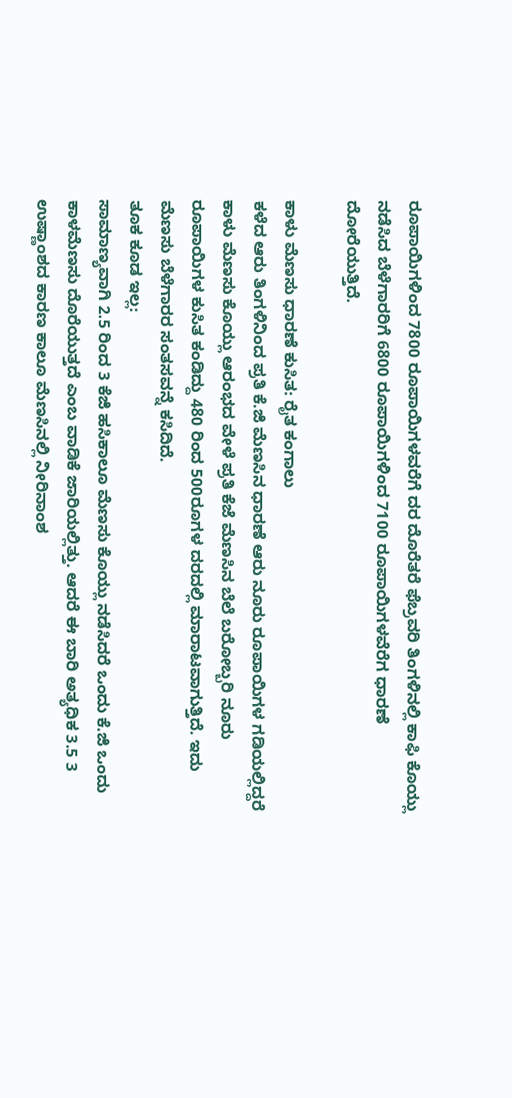ರೂಪಾಯಿಗಳಿಂದ 7800 ರೂಪಾಯಿಗಳವರೆಗೆ ದರ ದೊರೆತರೆ ಫೆಬ್ರವರಿ ತಿಂಗಳಿನಲ್ಲಿ ಕಾಫಿ ಕೊಯ್ಲು ನಡೆಸಿದ ಬೆಳೆಗಾರರಿಗೆ 6800 ರೂಪಾಯಿಗಳಿಂದ 7100 ರೂಪಾಯಿಗಳವೆರೆಗ ಧಾರಣೆ ದೋರೆಯುತ್ತಿದೆ.

ಕಾಳು ಮೆಣಸು ಧಾರಣೆ ಕುಸಿತ: ರೈತ ಕಂಗಾಲು
ಕಳೆದ ಆರು ತಿಂಗಳಿನಿಂದ ಪ್ರತಿ ಕೆ.ಜಿ ಮೆಣಸಿನ ಧಾರಣೆ ಆರು ನೂರು ರೂಪಾಯಿಗಳ ಗಡಿಯಲ್ಲಿದ್ದರೆ ಕಾಳು ಮೆಣಸು ಕೊಯ್ಲು ಆರಂಭದ ವೇಳೆ ಪ್ರತಿ ಕೆಜೆ ಮೆಣಸಿನ ಬೆಲೆ ಬರೋಬ್ಬರಿ ನೂರು ರೂಪಾಯಿಗಳ ಕುಸಿತ ಕಂಡಿದ್ದು 480 ರಿಂದ 500ರೂಗಳ ದರದಲ್ಲಿ ಮಾರಾಟವಾಗುತ್ತಿದೆ. ಇದು ಮೆಣಸು ಬೆಳೆಗಾರರ ಸಂತಸವನ್ನೆ ಕಸಿದಿದೆ.
ತೂಕ ಕೂಡ ಇಲ್ಲ:
ಸಾಮಾಣ್ಯವಾಗಿ 2.5 ರಿಂದ 3 ಕೆಜಿ ಹಸಿಕಾಲೂ ಮೆಣಸು ಕೊಯ್ಲು ನಡೆಸಿದರೆ ಒಂದು ಕೆ.ಜಿ ಒಂದು ಕಾಳಮೆಣಸು ದೊರೆಯುತ್ತದೆ ಎಂಬ ವಾಡಿಕೆ ಜಾರಿಯಲ್ಲಿತ್ತು. ಆದರೆ ಈ ಬಾರಿ ಅತ್ಯಧಿಕ 3.5 3 ಉಷ್ಣಾಂಶದ ಕಾರಣ ಕಾಲೂ ಮೆಣಸಿನಲ್ಲಿ ನೀರಿನಾಂಶ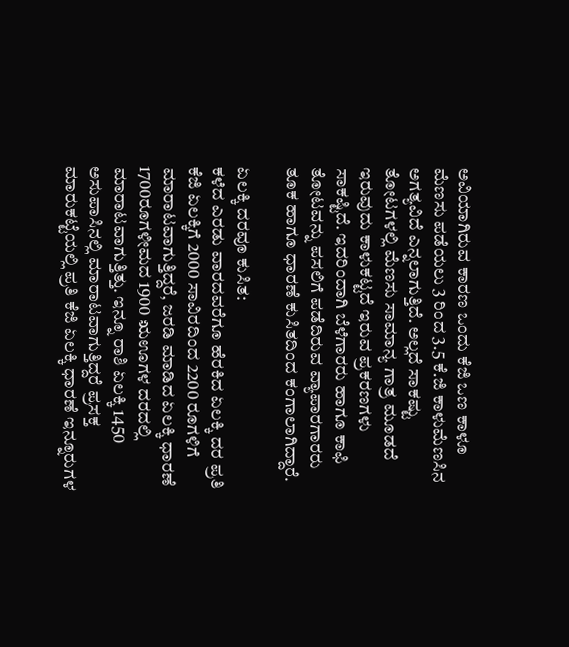ಅವಿಯಾಗಿರುವ ಕಾರಣ ಒಂದು ಕೆಜಿ ಒಣ ಕಾಳೂ ಮೆಣಸು ಪಡೆಯಲು 3 ರಿಂದ 3.5 ಕೆ.ಜಿ ಕಾಳುಮೆಣಸಿನ ಅಗತ್ಯವಿದೆ ಎನ್ನಲಾಗುತ್ತಿದೆ. ಅಲ್ಲದೆ ಸಾಕಷ್ಟು ತೋಟಗಳಲ್ಲಿ ಮೆಣಸು ಸಾಮಾನ್ಯ ಗಾತ್ರ ಮೂಡದೆ ಇರುವುದು ಕಾಳುಕಟ್ಟದೆ ಇರುವ ಪ್ರಕರಣಗಳು ಸಾಕಷ್ಟಿದೆ. ಇದರಿಂದಾಗಿ ಬೆಳೆಗಾರರು ಹಾಗೂ ಕಾಫಿ ತೋಟವನ್ನು ಪಸಲಿಗೆ ಪಡೆದಿರುವ ವ್ಯಾಪಾರಗಾರರು ತೂಕ ಹಾಗೂ ಧಾರಣೆ ಕುಸಿತದಿಂದ ಕಂಗಾಲಾಗಿದ್ದಾರೆ.

ಏಲಕ್ಕಿ ದರವೂ ಕುಸಿತ:
ಕಳೆದ ಎರಡು ವಾರದವರೆಗೂ ಹೆರಕಿದ ಏಲಕ್ಕಿ ದರ ಪ್ರತಿ ಕೆಜಿ ಏಲಕ್ಕಿಗೆ 2000 ಸಾವಿರದಿಂದ 2200 ರೂಗಳಿಗೆ ಮಾರಾಟವಾಗುತ್ತಿದ್ದರೆ, ಜರಡಿ ಮಾಡಿದ ಏಲಕ್ಕಿ ಧಾರಣೆ 1700ರೂಗಳೀಮದ 1900 ಋಊಗಳ ದರದಲ್ಲಿ ಮಾರಾಟವಾಗುತ್ತಿತ್ತು. ಇನ್ನೂ ರಾಶಿ ಏಲಕ್ಕಿ 1450 ಅಸುಪಾಸಿನಲ್ಲಿ ಮಾರಾಟವಾಗುತ್ತಿದ್ದರೆ ಪ್ರಸಕ್ತ ಮಾರುಕಟ್ಟೆಯಲ್ಲಿ ಪ್ರತಿ ಕೆಜಿ ಏಲಕ್ಕಿ ಧಾರಣೆ ಇನ್ನೂರುಗಳ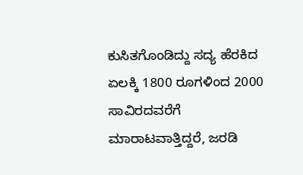ಕುಸಿತಗೊಂಡಿದ್ದು ಸದ್ಯ ಹೆರಕಿದ ಏಲಕ್ಕಿ 1800 ರೂಗಳಿಂದ 2000 ಸಾವಿರದವರೆಗೆ ಮಾರಾಟವಾತ್ತಿದ್ದರೆ, ಜರಡಿ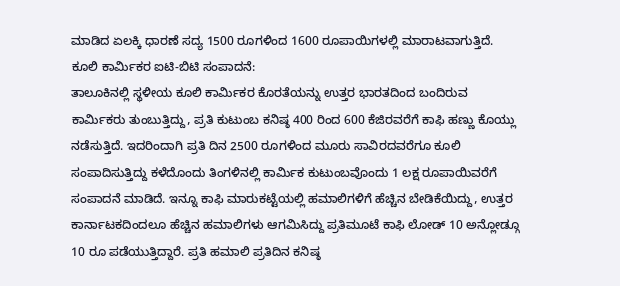ಮಾಡಿದ ಏಲಕ್ಕಿ ಧಾರಣೆ ಸದ್ಯ 1500 ರೂಗಳಿಂದ 1600 ರೂಪಾಯಿಗಳಲ್ಲಿ ಮಾರಾಟವಾಗುತ್ತಿದೆ.
ಕೂಲಿ ಕಾರ್ಮಿಕರ ಐಟಿ-ಬಿಟಿ ಸಂಪಾದನೆ:
ತಾಲೂಕಿನಲ್ಲಿ ಸ್ಥಳೀಯ ಕೂಲಿ ಕಾರ್ಮಿಕರ ಕೊರತೆಯನ್ನು ಉತ್ತರ ಭಾರತದಿಂದ ಬಂದಿರುವ ಕಾರ್ಮಿಕರು ತುಂಬುತ್ತಿದ್ದು, ಪ್ರತಿ ಕುಟುಂಬ ಕನಿಷ್ಠ 400 ರಿಂದ 600 ಕೆಜಿರವರೆಗೆ ಕಾಫಿ ಹಣ್ಣು ಕೊಯ್ಲು ನಡೆಸುತ್ತಿದೆ. ಇದರಿಂದಾಗಿ ಪ್ರತಿ ದಿನ 2500 ರೂಗಳಿಂದ ಮೂರು ಸಾವಿರದವರೆಗೂ ಕೂಲಿ ಸಂಪಾದಿಸುತ್ತಿದ್ದು ಕಳೆದೊಂದು ತಿಂಗಳಿನಲ್ಲಿ ಕಾರ್ಮಿಕ ಕುಟುಂಬವೊಂದು 1 ಲಕ್ಷ ರೂಪಾಯಿವರೆಗೆ ಸಂಪಾದನೆ ಮಾಡಿದೆ. ಇನ್ನೂ ಕಾಫಿ ಮಾರುಕಟ್ಟೆಯಲ್ಲಿ ಹಮಾಲಿಗಳಿಗೆ ಹೆಚ್ಚಿನ ಬೇಡಿಕೆಯಿದ್ದು, ಉತ್ತರ ಕಾರ್ನಾಟಕದಿಂದಲೂ ಹೆಚ್ಚಿನ ಹಮಾಲಿಗಳು ಆಗಮಿಸಿದ್ದು ಪ್ರತಿಮೂಟೆ ಕಾಫಿ ಲೋಡ್ 10 ಅನ್ಲೋಡ್ಗೂ 10 ರೂ ಪಡೆಯುತ್ತಿದ್ದಾರೆ. ಪ್ರತಿ ಹಮಾಲಿ ಪ್ರತಿದಿನ ಕನಿಷ್ಠ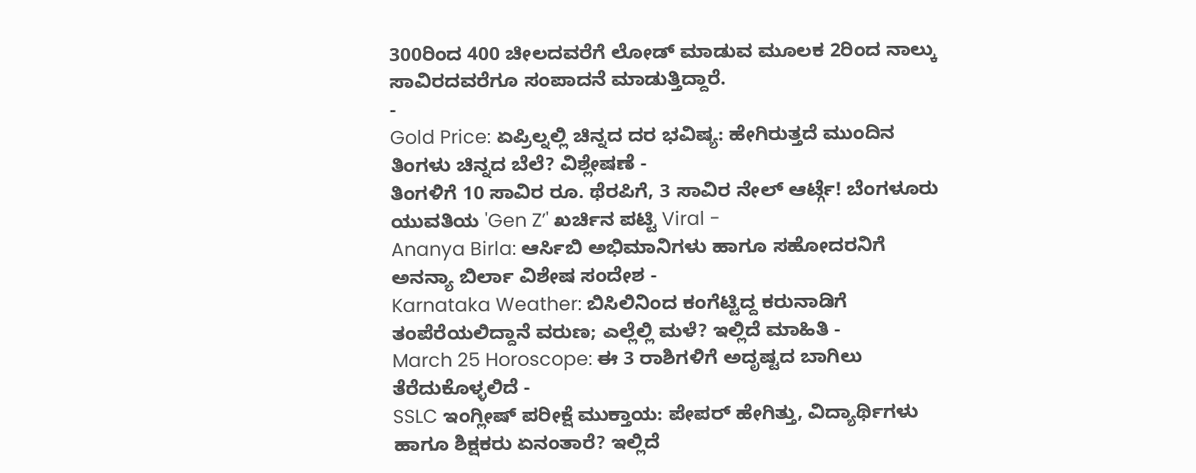300ರಿಂದ 400 ಚೀಲದವರೆಗೆ ಲೋಡ್ ಮಾಡುವ ಮೂಲಕ 2ರಿಂದ ನಾಲ್ಕು ಸಾವಿರದವರೆಗೂ ಸಂಪಾದನೆ ಮಾಡುತ್ತಿದ್ದಾರೆ.
-
Gold Price: ಏಪ್ರಿಲ್ನಲ್ಲಿ ಚಿನ್ನದ ದರ ಭವಿಷ್ಯ: ಹೇಗಿರುತ್ತದೆ ಮುಂದಿನ ತಿಂಗಳು ಚಿನ್ನದ ಬೆಲೆ? ವಿಶ್ಲೇಷಣೆ -
ತಿಂಗಳಿಗೆ 10 ಸಾವಿರ ರೂ. ಥೆರಪಿಗೆ, 3 ಸಾವಿರ ನೇಲ್ ಆರ್ಟ್ಗೆ! ಬೆಂಗಳೂರು ಯುವತಿಯ 'Gen Z’' ಖರ್ಚಿನ ಪಟ್ಟಿ Viral -
Ananya Birla: ಆರ್ಸಿಬಿ ಅಭಿಮಾನಿಗಳು ಹಾಗೂ ಸಹೋದರನಿಗೆ ಅನನ್ಯಾ ಬಿರ್ಲಾ ವಿಶೇಷ ಸಂದೇಶ -
Karnataka Weather: ಬಿಸಿಲಿನಿಂದ ಕಂಗೆಟ್ಟಿದ್ದ ಕರುನಾಡಿಗೆ ತಂಪೆರೆಯಲಿದ್ದಾನೆ ವರುಣ; ಎಲ್ಲೆಲ್ಲಿ ಮಳೆ? ಇಲ್ಲಿದೆ ಮಾಹಿತಿ -
March 25 Horoscope: ಈ 3 ರಾಶಿಗಳಿಗೆ ಅದೃಷ್ಟದ ಬಾಗಿಲು ತೆರೆದುಕೊಳ್ಳಲಿದೆ -
SSLC ಇಂಗ್ಲೀಷ್ ಪರೀಕ್ಷೆ ಮುಕ್ತಾಯ: ಪೇಪರ್ ಹೇಗಿತ್ತು, ವಿದ್ಯಾರ್ಥಿಗಳು ಹಾಗೂ ಶಿಕ್ಷಕರು ಏನಂತಾರೆ? ಇಲ್ಲಿದೆ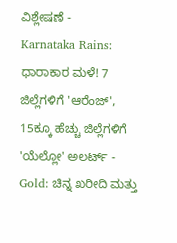ವಿಶ್ಲೇಷಣೆ -
Karnataka Rains: ಧಾರಾಕಾರ ಮಳೆ! 7 ಜಿಲ್ಲೆಗಳಿಗೆ 'ಆರೆಂಜ್', 15ಕ್ಕೂ ಹೆಚ್ಚು ಜಿಲ್ಲೆಗಳಿಗೆ 'ಯೆಲ್ಲೋ' ಅಲರ್ಟ್ -
Gold: ಚಿನ್ನ ಖರೀದಿ ಮತ್ತು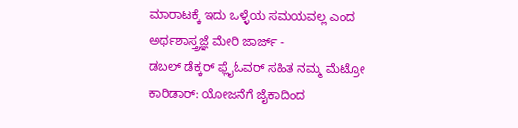ಮಾರಾಟಕ್ಕೆ ಇದು ಒಳ್ಳೆಯ ಸಮಯವಲ್ಲ ಎಂದ ಅರ್ಥಶಾಸ್ತ್ರಜ್ಞೆ ಮೇರಿ ಜಾರ್ಜ್ -
ಡಬಲ್ ಡೆಕ್ಕರ್ ಫ್ಲೈಓವರ್ ಸಹಿತ ನಮ್ಮ ಮೆಟ್ರೋ ಕಾರಿಡಾರ್: ಯೋಜನೆಗೆ ಜೈಕಾದಿಂದ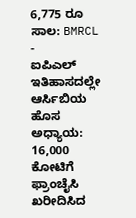6,775 ರೂ ಸಾಲ: BMRCL -
ಐಪಿಎಲ್ ಇತಿಹಾಸದಲ್ಲೇ ಆರ್ಸಿಬಿಯ ಹೊಸ ಅಧ್ಯಾಯ: 16,000 ಕೋಟಿಗೆ ಫ್ರಾಂಚೈಸಿ ಖರೀದಿಸಿದ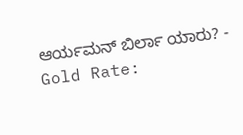ಆರ್ಯಮನ್ ಬಿರ್ಲಾ ಯಾರು? -
Gold Rate: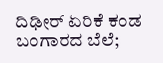ದಿಢೀರ್ ಏರಿಕೆ ಕಂಡ ಬಂಗಾರದ ಬೆಲೆ;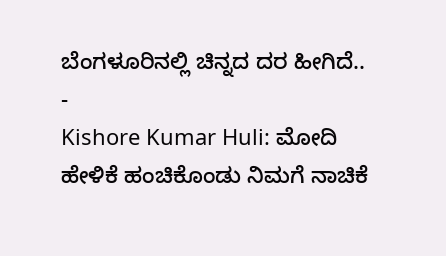ಬೆಂಗಳೂರಿನಲ್ಲಿ ಚಿನ್ನದ ದರ ಹೀಗಿದೆ.. -
Kishore Kumar Huli: ಮೋದಿ ಹೇಳಿಕೆ ಹಂಚಿಕೊಂಡು ನಿಮಗೆ ನಾಚಿಕೆ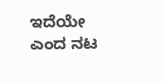ಇದೆಯೇ ಎಂದ ನಟ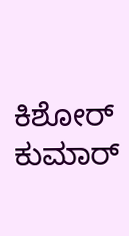ಕಿಶೋರ್ ಕುಮಾರ್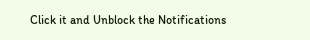Click it and Unblock the Notifications